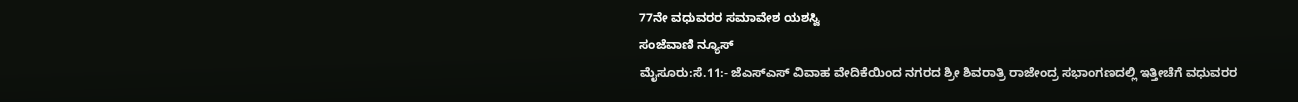77ನೇ ವಧುವರರ ಸಮಾವೇಶ ಯಶಸ್ವಿ
ಸಂಜೆವಾಣಿ ನ್ಯೂಸ್
ಮೈಸೂರು:ಸೆ.11:- ಜೆಎಸ್‍ಎಸ್ ವಿವಾಹ ವೇದಿಕೆಯಿಂದ ನಗರದ ಶ್ರೀ ಶಿವರಾತ್ರಿ ರಾಜೇಂದ್ರ ಸಭಾಂಗಣದಲ್ಲಿ ಇತ್ತೀಚೆಗೆ ವಧುವರರ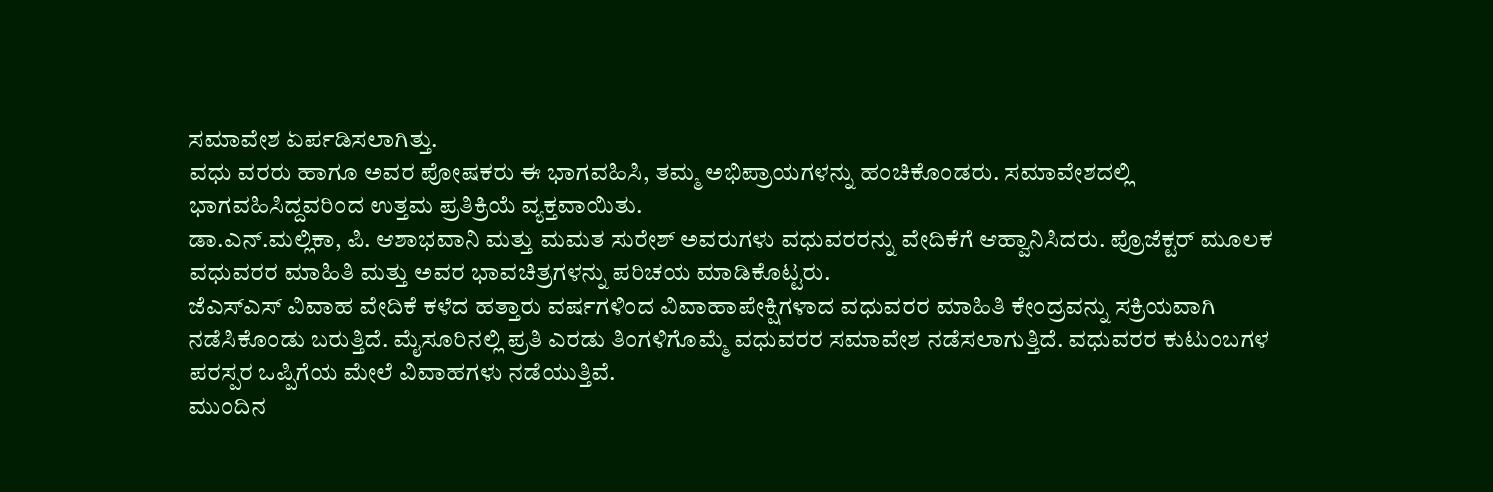ಸಮಾವೇಶ ಏರ್ಪಡಿಸಲಾಗಿತ್ತು.
ವಧು ವರರು ಹಾಗೂ ಅವರ ಪೋಷಕರು ಈ ಭಾಗವಹಿಸಿ, ತಮ್ಮ ಅಭಿಪ್ರಾಯಗಳನ್ನು ಹಂಚಿಕೊಂಡರು. ಸಮಾವೇಶದಲ್ಲಿ ಭಾಗವಹಿಸಿದ್ದವರಿಂದ ಉತ್ತಮ ಪ್ರತಿಕ್ರಿಯೆ ವ್ಯಕ್ತವಾಯಿತು.
ಡಾ.ಎನ್.ಮಲ್ಲಿಕಾ, ಪಿ. ಆಶಾಭವಾನಿ ಮತ್ತು ಮಮತ ಸುರೇಶ್ ಅವರುಗಳು ವಧುವರರನ್ನು ವೇದಿಕೆಗೆ ಆಹ್ವಾನಿಸಿದರು. ಪ್ರೊಜೆಕ್ಟರ್ ಮೂಲಕ ವಧುವರರ ಮಾಹಿತಿ ಮತ್ತು ಅವರ ಭಾವಚಿತ್ರಗಳನ್ನು ಪರಿಚಯ ಮಾಡಿಕೊಟ್ಟರು.
ಜೆಎಸ್‍ಎಸ್ ವಿವಾಹ ವೇದಿಕೆ ಕಳೆದ ಹತ್ತಾರು ವರ್ಷಗಳಿಂದ ವಿವಾಹಾಪೇಕ್ಷಿಗಳಾದ ವಧುವರರ ಮಾಹಿತಿ ಕೇಂದ್ರವನ್ನು ಸಕ್ರಿಯವಾಗಿ ನಡೆಸಿಕೊಂಡು ಬರುತ್ತಿದೆ. ಮೈಸೂರಿನಲ್ಲಿ ಪ್ರತಿ ಎರಡು ತಿಂಗಳಿಗೊಮ್ಮೆ ವಧುವರರ ಸಮಾವೇಶ ನಡೆಸಲಾಗುತ್ತಿದೆ. ವಧುವರರ ಕುಟುಂಬಗಳ ಪರಸ್ಪರ ಒಪ್ಪಿಗೆಯ ಮೇಲೆ ವಿವಾಹಗಳು ನಡೆಯುತ್ತಿವೆ.
ಮುಂದಿನ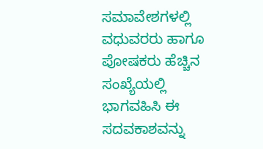ಸಮಾವೇಶಗಳಲ್ಲಿ ವಧುವರರು ಹಾಗೂ ಪೋಷಕರು ಹೆಚ್ಚಿನ ಸಂಖ್ಯೆಯಲ್ಲಿ ಭಾಗವಹಿಸಿ ಈ ಸದವಕಾಶವನ್ನು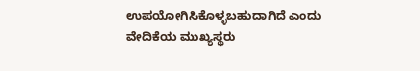ಉಪಯೋಗಿಸಿಕೊಳ್ಳಬಹುದಾಗಿದೆ ಎಂದು ವೇದಿಕೆಯ ಮುಖ್ಯಸ್ಥರು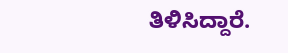ತಿಳಿಸಿದ್ದಾರೆ.